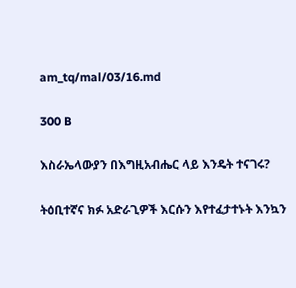am_tq/mal/03/16.md

300 B

እስራኤላውያን በእግዚአብሔር ላይ እንዴት ተናገሩ?

ትዕቢተኛና ክፉ አድራጊዎች እርሱን እየተፈታተኑት እንኳን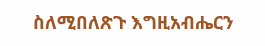ስለሚበለጽጉ እግዚአብሔርን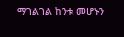ማገልገል ከንቱ መሆኑን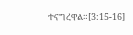ተናግረዋል።[3:15-16]